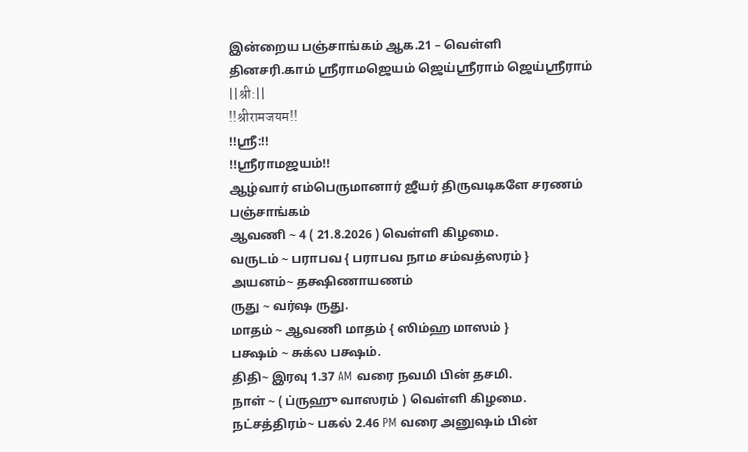இன்றைய பஞ்சாங்கம் ஆக.21 – வெள்ளி
தினசரி.காம் ஶ்ரீராமஜெயம் ஜெய்ஸ்ரீராம் ஜெய்ஸ்ரீராம்
||श्री:||
!!श्रीरामजयम!!
!!ஸ்ரீ:!!
!!ஸ்ரீராமஜயம்!!
ஆழ்வார் எம்பெருமானார் ஜீயர் திருவடிகளே சரணம்
பஞ்சாங்கம்
ஆவணி ~ 4 ( 21.8.2026 ) வெள்ளி கிழமை.
வருடம் ~ பராபவ { பராபவ நாம சம்வத்ஸரம் }
அயனம்~ தக்ஷிணாயணம்
ருது ~ வர்ஷ ருது.
மாதம் ~ ஆவணி மாதம் { ஸிம்ஹ மாஸம் }
பக்ஷம் ~ சுக்ல பக்ஷம்.
திதி~ இரவு 1.37 AM வரை நவமி பின் தசமி.
நாள் ~ ( ப்ருஹு வாஸரம் ) வெள்ளி கிழமை.
நட்சத்திரம்~ பகல் 2.46 PM வரை அனுஷம் பின்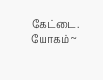கேட்டை.
யோகம் ~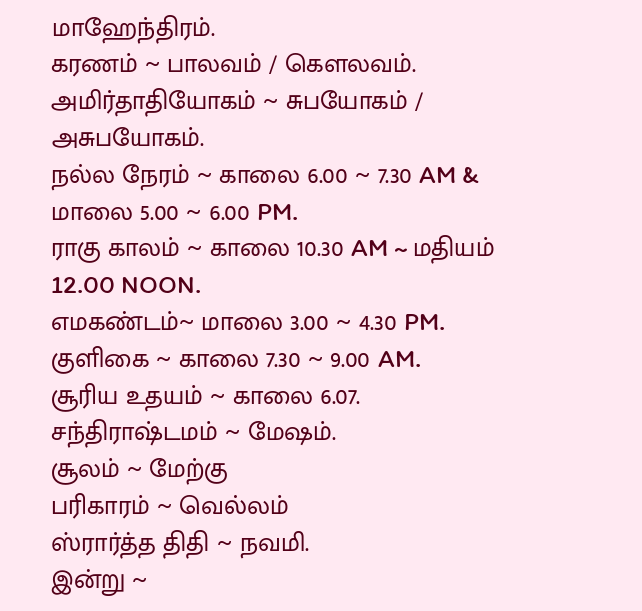மாஹேந்திரம்.
கரணம் ~ பாலவம் / கௌலவம்.
அமிர்தாதியோகம் ~ சுபயோகம் / அசுபயோகம்.
நல்ல நேரம் ~ காலை 6.00 ~ 7.30 AM & மாலை 5.00 ~ 6.00 PM.
ராகு காலம் ~ காலை 10.30 AM ~ மதியம் 12.00 NOON.
எமகண்டம்~ மாலை 3.00 ~ 4.30 PM.
குளிகை ~ காலை 7.30 ~ 9.00 AM.
சூரிய உதயம் ~ காலை 6.07.
சந்திராஷ்டமம் ~ மேஷம்.
சூலம் ~ மேற்கு
பரிகாரம் ~ வெல்லம்
ஸ்ரார்த்த திதி ~ நவமி.
இன்று ~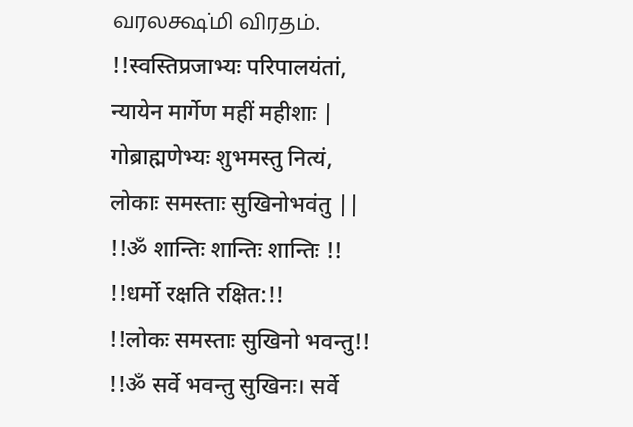வரலக்ஷ்மி விரதம்.
!!स्वस्तिप्रजाभ्यः परिपालयंतां, न्यायेन मार्गेण महीं महीशाः |
गोब्राह्मणेभ्यः शुभमस्तु नित्यं, लोकाः समस्ताः सुखिनोभवंतु ||
!!ॐ शान्तिः शान्तिः शान्तिः !!
!!धर्मो रक्षति रक्षित:!!
!!लोकः समस्ताः सुखिनो भवन्तु!!
!!ॐ सर्वे भवन्तु सुखिनः। सर्वे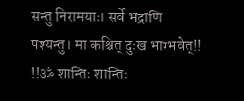सन्तु निरामयाः। सर्वे भद्राणि पश्यन्तु। मा कश्चित् दुःख भाग्भवेत्!!
!!ॐ शान्तिः शान्तिः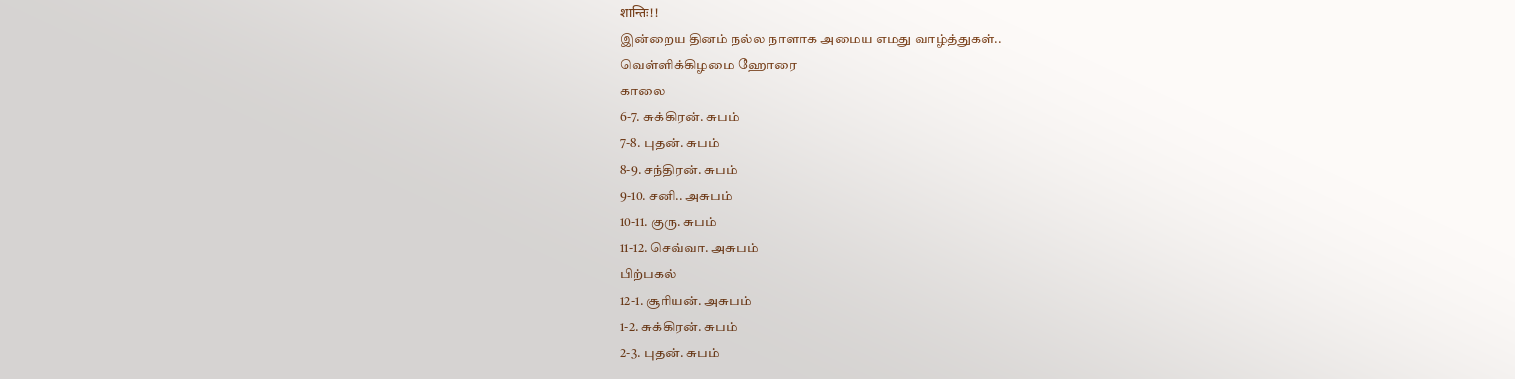शान्तिः!!
இன்றைய தினம் நல்ல நாளாக அமைய எமது வாழ்த்துகள்..
வெள்ளிக்கிழமை ஹோரை
காலை
6-7. சுக்கிரன். சுபம்
7-8. புதன். சுபம்
8-9. சந்திரன். சுபம்
9-10. சனி.. அசுபம்
10-11. குரு. சுபம்
11-12. செவ்வா. அசுபம்
பிற்பகல்
12-1. சூரியன். அசுபம்
1-2. சுக்கிரன். சுபம்
2-3. புதன். சுபம்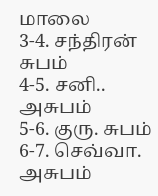மாலை
3-4. சந்திரன் சுபம்
4-5. சனி.. அசுபம்
5-6. குரு. சுபம்
6-7. செவ்வா. அசுபம்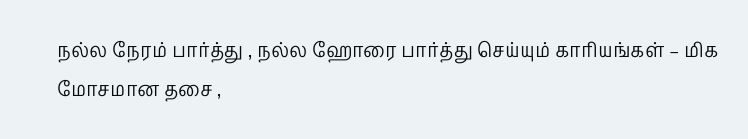நல்ல நேரம் பார்த்து , நல்ல ஹோரை பார்த்து செய்யும் காரியங்கள் – மிக மோசமான தசை ,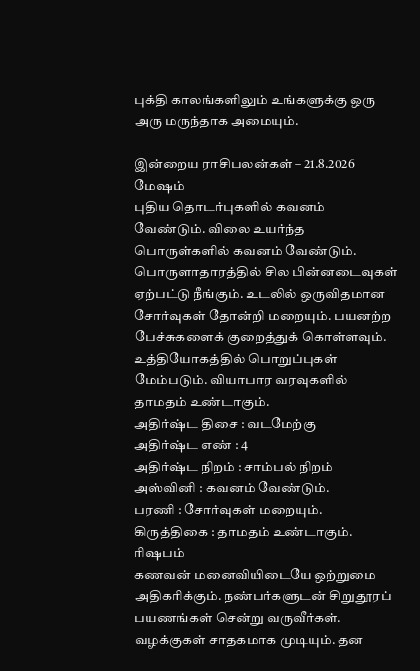புக்தி காலங்களிலும் உங்களுக்கு ஒரு அரு மருந்தாக அமையும்.

இன்றைய ராசிபலன்கள் – 21.8.2026
மேஷம்
புதிய தொடர்புகளில் கவனம் வேண்டும். விலை உயர்ந்த பொருள்களில் கவனம் வேண்டும். பொருளாதாரத்தில் சில பின்னடைவுகள் ஏற்பட்டு நீங்கும். உடலில் ஒருவிதமான சோர்வுகள் தோன்றி மறையும். பயனற்ற பேச்சுகளைக் குறைத்துக் கொள்ளவும். உத்தியோகத்தில் பொறுப்புகள் மேம்படும். வியாபார வரவுகளில் தாமதம் உண்டாகும்.
அதிர்ஷ்ட திசை : வடமேற்கு
அதிர்ஷ்ட எண் : 4
அதிர்ஷ்ட நிறம் : சாம்பல் நிறம்
அஸ்வினி : கவனம் வேண்டும்.
பரணி : சோர்வுகள் மறையும்.
கிருத்திகை : தாமதம் உண்டாகும்.
ரிஷபம்
கணவன் மனைவியிடையே ஒற்றுமை அதிகரிக்கும். நண்பர்களுடன் சிறுதூரப் பயணங்கள் சென்று வருவீர்கள். வழக்குகள் சாதகமாக முடியும். தன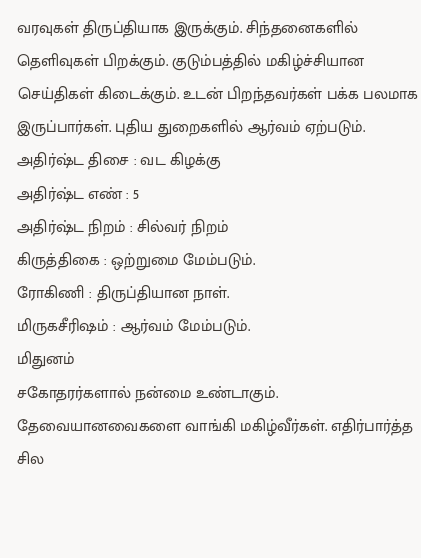வரவுகள் திருப்தியாக இருக்கும். சிந்தனைகளில் தெளிவுகள் பிறக்கும். குடும்பத்தில் மகிழ்ச்சியான செய்திகள் கிடைக்கும். உடன் பிறந்தவர்கள் பக்க பலமாக இருப்பார்கள். புதிய துறைகளில் ஆர்வம் ஏற்படும்.
அதிர்ஷ்ட திசை : வட கிழக்கு
அதிர்ஷ்ட எண் : 5
அதிர்ஷ்ட நிறம் : சில்வர் நிறம்
கிருத்திகை : ஒற்றுமை மேம்படும்.
ரோகிணி : திருப்தியான நாள்.
மிருகசீரிஷம் : ஆர்வம் மேம்படும்.
மிதுனம்
சகோதரர்களால் நன்மை உண்டாகும். தேவையானவைகளை வாங்கி மகிழ்வீர்கள். எதிர்பார்த்த சில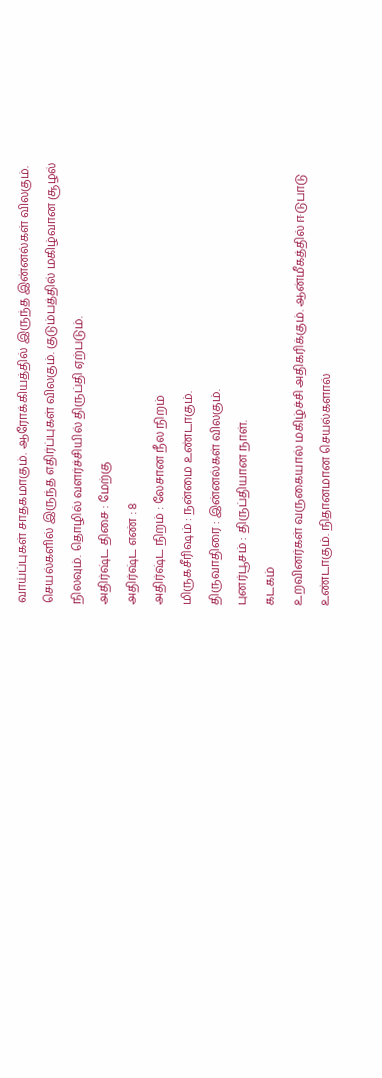வாய்ப்புகள் சாதகமாகும். ஆரோக்கியத்தில் இருந்த இன்னல்கள் விலகும். செயல்களில் இருந்த எதிர்ப்புகள் விலகும். குடும்பத்தில் மகிழ்வான சூழல் நிலவும். தொழில் வளர்ச்சியில் திருப்தி ஏற்படும்.
அதிர்ஷ்ட திசை : மேற்கு
அதிர்ஷ்ட எண் : 8
அதிர்ஷ்ட நிறம் : லேசான நீல நிறம்
மிருகசீரிஷம் : நன்மை உண்டாகும்.
திருவாதிரை : இன்னல்கள் விலகும்.
புனர்பூசம் : திருப்தியான நாள்.
கடகம்
உறவினர்கள் வருகையால் மகிழ்ச்சி அதிகரிக்கும். ஆன்மீகத்தில் ஈடுபாடு உண்டாகும். நிதானமான செயல்களால்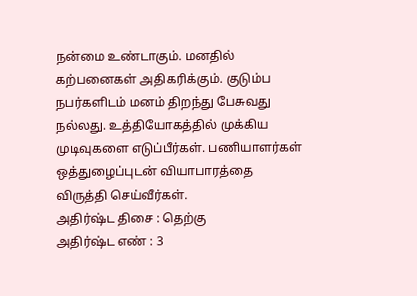நன்மை உண்டாகும். மனதில் கற்பனைகள் அதிகரிக்கும். குடும்ப நபர்களிடம் மனம் திறந்து பேசுவது நல்லது. உத்தியோகத்தில் முக்கிய முடிவுகளை எடுப்பீர்கள். பணியாளர்கள் ஒத்துழைப்புடன் வியாபாரத்தை விருத்தி செய்வீர்கள்.
அதிர்ஷ்ட திசை : தெற்கு
அதிர்ஷ்ட எண் : 3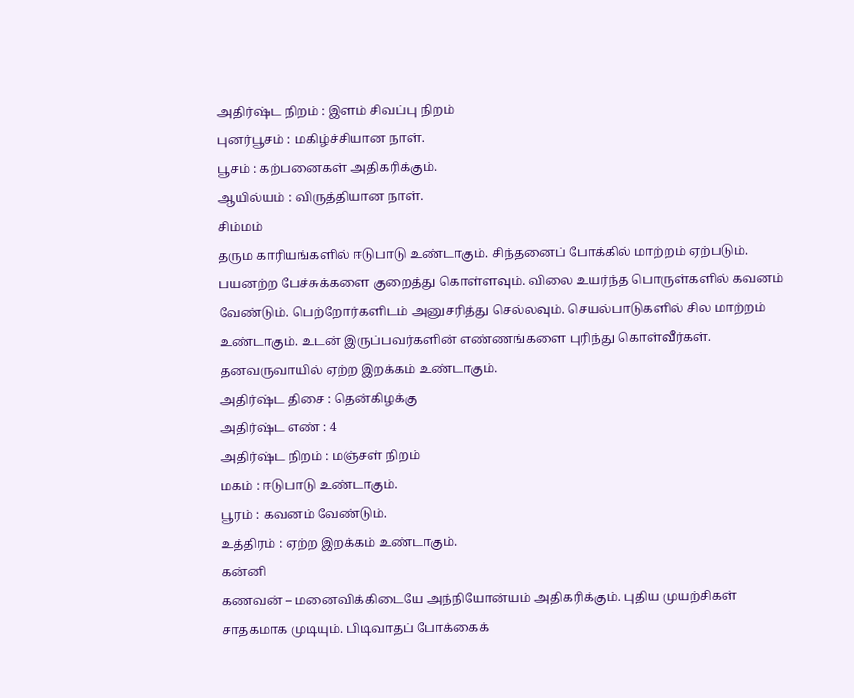அதிர்ஷ்ட நிறம் : இளம் சிவப்பு நிறம்
புனர்பூசம் : மகிழ்ச்சியான நாள்.
பூசம் : கற்பனைகள் அதிகரிக்கும்.
ஆயில்யம் : விருத்தியான நாள்.
சிம்மம்
தரும காரியங்களில் ஈடுபாடு உண்டாகும். சிந்தனைப் போக்கில் மாற்றம் ஏற்படும். பயனற்ற பேச்சுக்களை குறைத்து கொள்ளவும். விலை உயர்ந்த பொருள்களில் கவனம் வேண்டும். பெற்றோர்களிடம் அனுசரித்து செல்லவும். செயல்பாடுகளில் சில மாற்றம் உண்டாகும். உடன் இருப்பவர்களின் எண்ணங்களை புரிந்து கொள்வீர்கள். தனவருவாயில் ஏற்ற இறக்கம் உண்டாகும்.
அதிர்ஷ்ட திசை : தென்கிழக்கு
அதிர்ஷ்ட எண் : 4
அதிர்ஷ்ட நிறம் : மஞ்சள் நிறம்
மகம் : ஈடுபாடு உண்டாகும்.
பூரம் : கவனம் வேண்டும்.
உத்திரம் : ஏற்ற இறக்கம் உண்டாகும்.
கன்னி
கணவன் – மனைவிக்கிடையே அந்நியோன்யம் அதிகரிக்கும். புதிய முயற்சிகள் சாதகமாக முடியும். பிடிவாதப் போக்கைக்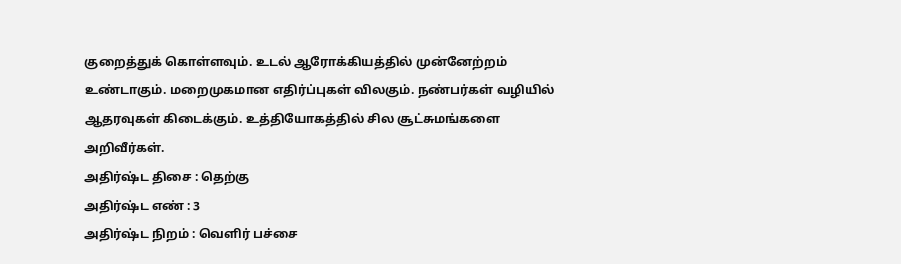குறைத்துக் கொள்ளவும். உடல் ஆரோக்கியத்தில் முன்னேற்றம் உண்டாகும். மறைமுகமான எதிர்ப்புகள் விலகும். நண்பர்கள் வழியில் ஆதரவுகள் கிடைக்கும். உத்தியோகத்தில் சில சூட்சுமங்களை அறிவீர்கள்.
அதிர்ஷ்ட திசை : தெற்கு
அதிர்ஷ்ட எண் : 3
அதிர்ஷ்ட நிறம் : வெளிர் பச்சை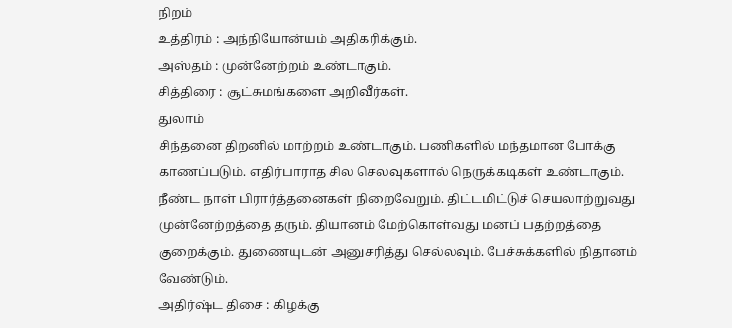நிறம்
உத்திரம் : அந்நியோன்யம் அதிகரிக்கும்.
அஸ்தம் : முன்னேற்றம் உண்டாகும்.
சித்திரை : சூட்சுமங்களை அறிவீர்கள்.
துலாம்
சிந்தனை திறனில் மாற்றம் உண்டாகும். பணிகளில் மந்தமான போக்கு காணப்படும். எதிர்பாராத சில செலவுகளால் நெருக்கடிகள் உண்டாகும். நீண்ட நாள் பிரார்த்தனைகள் நிறைவேறும். திட்டமிட்டுச் செயலாற்றுவது முன்னேற்றத்தை தரும். தியானம் மேற்கொள்வது மனப் பதற்றத்தை குறைக்கும். துணையுடன் அனுசரித்து செல்லவும். பேச்சுக்களில் நிதானம் வேண்டும்.
அதிர்ஷ்ட திசை : கிழக்கு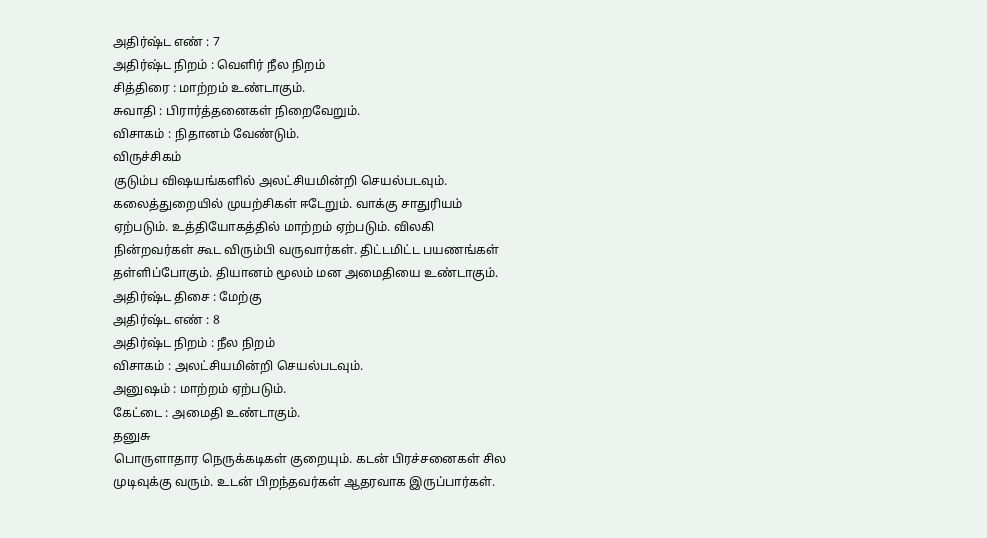அதிர்ஷ்ட எண் : 7
அதிர்ஷ்ட நிறம் : வெளிர் நீல நிறம்
சித்திரை : மாற்றம் உண்டாகும்.
சுவாதி : பிரார்த்தனைகள் நிறைவேறும்.
விசாகம் : நிதானம் வேண்டும்.
விருச்சிகம்
குடும்ப விஷயங்களில் அலட்சியமின்றி செயல்படவும். கலைத்துறையில் முயற்சிகள் ஈடேறும். வாக்கு சாதுரியம் ஏற்படும். உத்தியோகத்தில் மாற்றம் ஏற்படும். விலகி நின்றவர்கள் கூட விரும்பி வருவார்கள். திட்டமிட்ட பயணங்கள் தள்ளிப்போகும். தியானம் மூலம் மன அமைதியை உண்டாகும்.
அதிர்ஷ்ட திசை : மேற்கு
அதிர்ஷ்ட எண் : 8
அதிர்ஷ்ட நிறம் : நீல நிறம்
விசாகம் : அலட்சியமின்றி செயல்படவும்.
அனுஷம் : மாற்றம் ஏற்படும்.
கேட்டை : அமைதி உண்டாகும்.
தனுசு
பொருளாதார நெருக்கடிகள் குறையும். கடன் பிரச்சனைகள் சில முடிவுக்கு வரும். உடன் பிறந்தவர்கள் ஆதரவாக இருப்பார்கள்.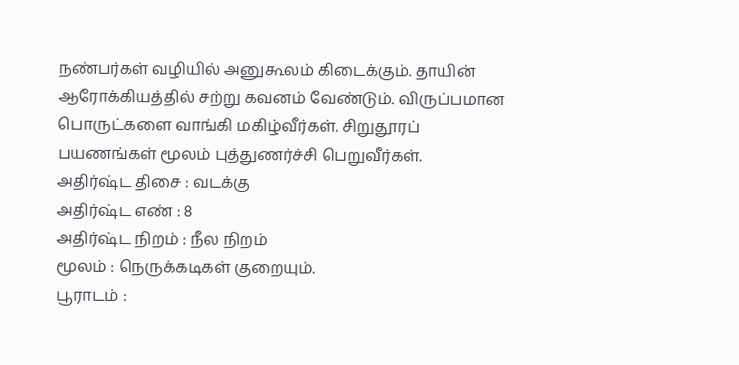நண்பர்கள் வழியில் அனுகூலம் கிடைக்கும். தாயின் ஆரோக்கியத்தில் சற்று கவனம் வேண்டும். விருப்பமான பொருட்களை வாங்கி மகிழ்வீர்கள். சிறுதூரப் பயணங்கள் மூலம் புத்துணர்ச்சி பெறுவீர்கள்.
அதிர்ஷ்ட திசை : வடக்கு
அதிர்ஷ்ட எண் : 8
அதிர்ஷ்ட நிறம் : நீல நிறம்
மூலம் : நெருக்கடிகள் குறையும்.
பூராடம் :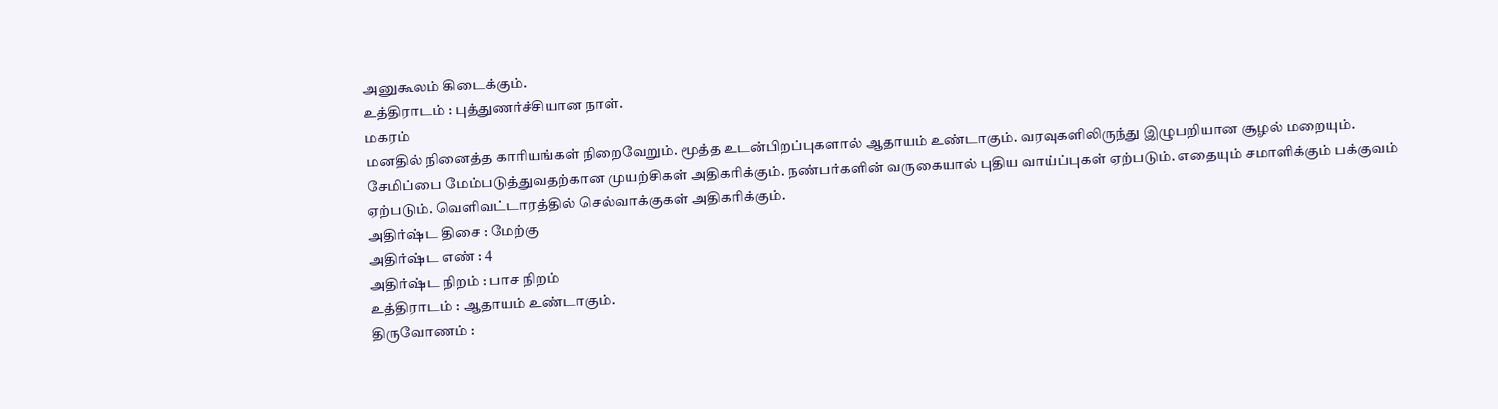அனுகூலம் கிடைக்கும்.
உத்திராடம் : புத்துணர்ச்சியான நாள்.
மகரம்
மனதில் நினைத்த காரியங்கள் நிறைவேறும். மூத்த உடன்பிறப்புகளால் ஆதாயம் உண்டாகும். வரவுகளிலிருந்து இழுபறியான சூழல் மறையும். சேமிப்பை மேம்படுத்துவதற்கான முயற்சிகள் அதிகரிக்கும். நண்பர்களின் வருகையால் புதிய வாய்ப்புகள் ஏற்படும். எதையும் சமாளிக்கும் பக்குவம் ஏற்படும். வெளிவட்டாரத்தில் செல்வாக்குகள் அதிகரிக்கும்.
அதிர்ஷ்ட திசை : மேற்கு
அதிர்ஷ்ட எண் : 4
அதிர்ஷ்ட நிறம் : பாச நிறம்
உத்திராடம் : ஆதாயம் உண்டாகும்.
திருவோணம் :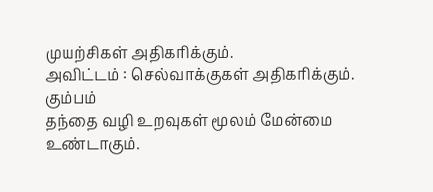முயற்சிகள் அதிகரிக்கும்.
அவிட்டம் : செல்வாக்குகள் அதிகரிக்கும்.
கும்பம்
தந்தை வழி உறவுகள் மூலம் மேன்மை உண்டாகும்.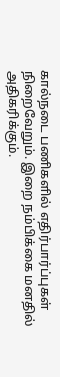கால்நடை பணிகளில் எதிர்பார்ப்புகள் நிறைவேறும். இறை நம்பிக்கை மனதில் அதிகரிக்கும்.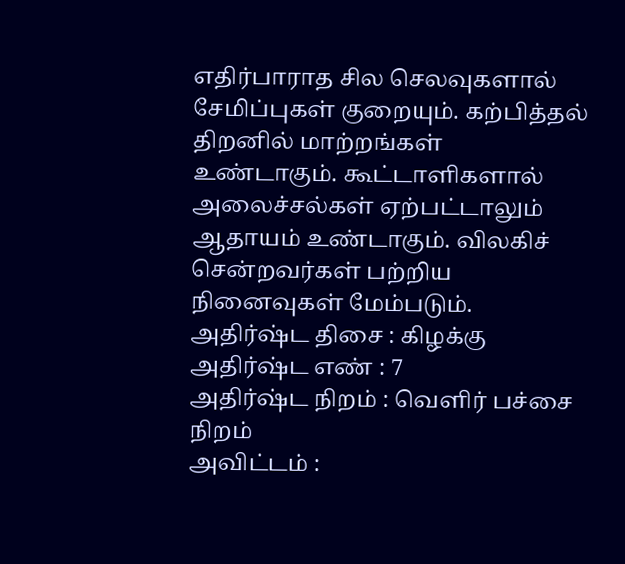எதிர்பாராத சில செலவுகளால் சேமிப்புகள் குறையும். கற்பித்தல் திறனில் மாற்றங்கள் உண்டாகும். கூட்டாளிகளால் அலைச்சல்கள் ஏற்பட்டாலும் ஆதாயம் உண்டாகும். விலகிச் சென்றவர்கள் பற்றிய நினைவுகள் மேம்படும்.
அதிர்ஷ்ட திசை : கிழக்கு
அதிர்ஷ்ட எண் : 7
அதிர்ஷ்ட நிறம் : வெளிர் பச்சை நிறம்
அவிட்டம் :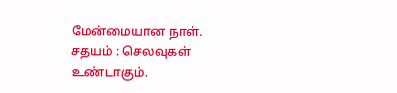மேன்மையான நாள்.
சதயம் : செலவுகள் உண்டாகும்.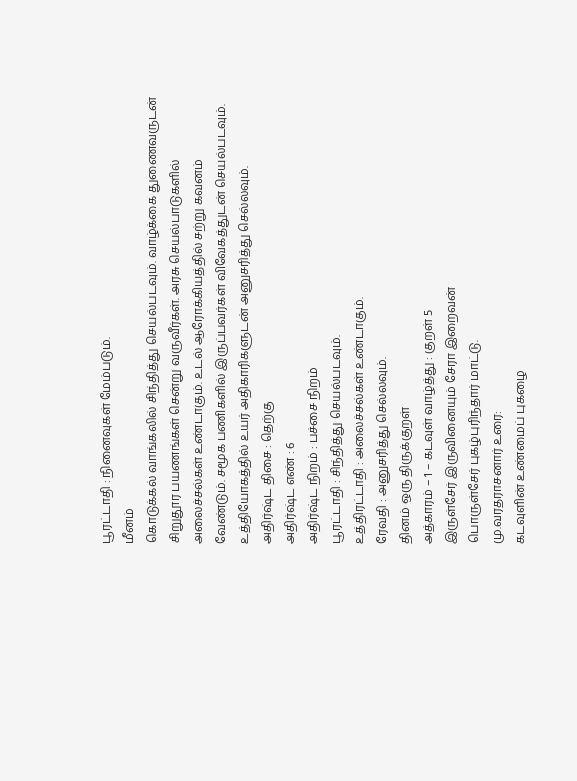பூரட்டாதி : நினைவுகள் மேம்படும்.
மீனம்
கொடுக்கல் வாங்கலில் சிந்தித்து செயல்படவும். வாழ்க்கை துணைவருடன் சிறுதூர பயணங்கள் சென்று வருவீர்கள். அரசு செயல்பாடுகளில் அலைச்சல்கள் உண்டாகும். உடல் ஆரோக்கியத்தில் சற்று கவனம் வேண்டும். சமூக பணிகளில் இருப்பவர்கள் விவேகத்துடன் செயல்படவும். உத்தியோகத்தில் உயர் அதிகாரிகளுடன் அனுசரித்து செல்லவும்.
அதிர்ஷ்ட திசை : தெற்கு
அதிர்ஷ்ட எண் : 6
அதிர்ஷ்ட நிறம் : பச்சை நிறம்
பூரட்டாதி : சிந்தித்து செயல்படவும்.
உத்திரட்டாதி : அலைச்சல்கள் உண்டாகும்.
ரேவதி : அனுசரித்து செல்லவும்.
தினம் ஒரு திருக்குறள்
அத்காரம் – 1 – கடவுள் வாழ்த்து : குறள் 5
இருள்சேர் இருவினையும் சேரா இறைவன்
பொருள்சேர் புகழ்புரிந்தார் மாட்டு.
மு.வரதராசனார் உரை:
கடவுளின் உண்மைப் புகழை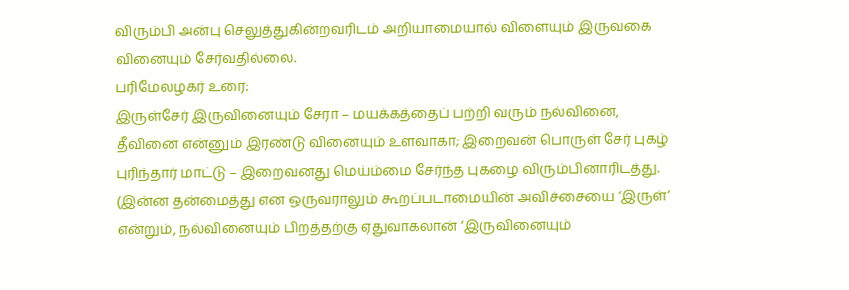விரும்பி அன்பு செலுத்துகின்றவரிடம் அறியாமையால் விளையும் இருவகை வினையும் சேர்வதில்லை.
பரிமேலழகர் உரை:
இருள்சேர் இருவினையும் சேரா – மயக்கத்தைப் பற்றி வரும் நல்வினை, தீவினை என்னும் இரண்டு வினையும் உளவாகா; இறைவன் பொருள் சேர் புகழ் புரிந்தார் மாட்டு – இறைவனது மெய்ம்மை சேர்ந்த புகழை விரும்பினாரிடத்து. (இன்ன தன்மைத்து என ஒருவராலும் கூறப்படாமையின் அவிச்சையை ‘இருள்’ என்றும், நல்வினையும் பிறத்தற்கு ஏதுவாகலான் ‘இருவினையும்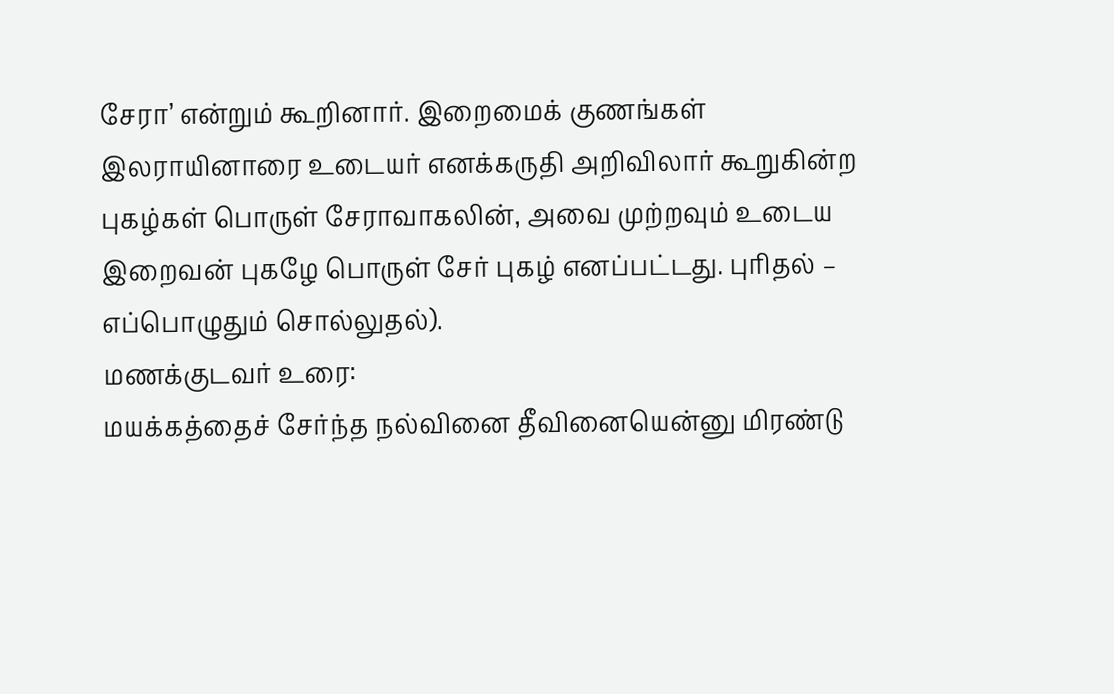சேரா’ என்றும் கூறினார். இறைமைக் குணங்கள் இலராயினாரை உடையர் எனக்கருதி அறிவிலார் கூறுகின்ற புகழ்கள் பொருள் சேராவாகலின், அவை முற்றவும் உடைய இறைவன் புகழே பொருள் சேர் புகழ் எனப்பட்டது. புரிதல் – எப்பொழுதும் சொல்லுதல்).
மணக்குடவர் உரை:
மயக்கத்தைச் சேர்ந்த நல்வினை தீவினையென்னு மிரண்டு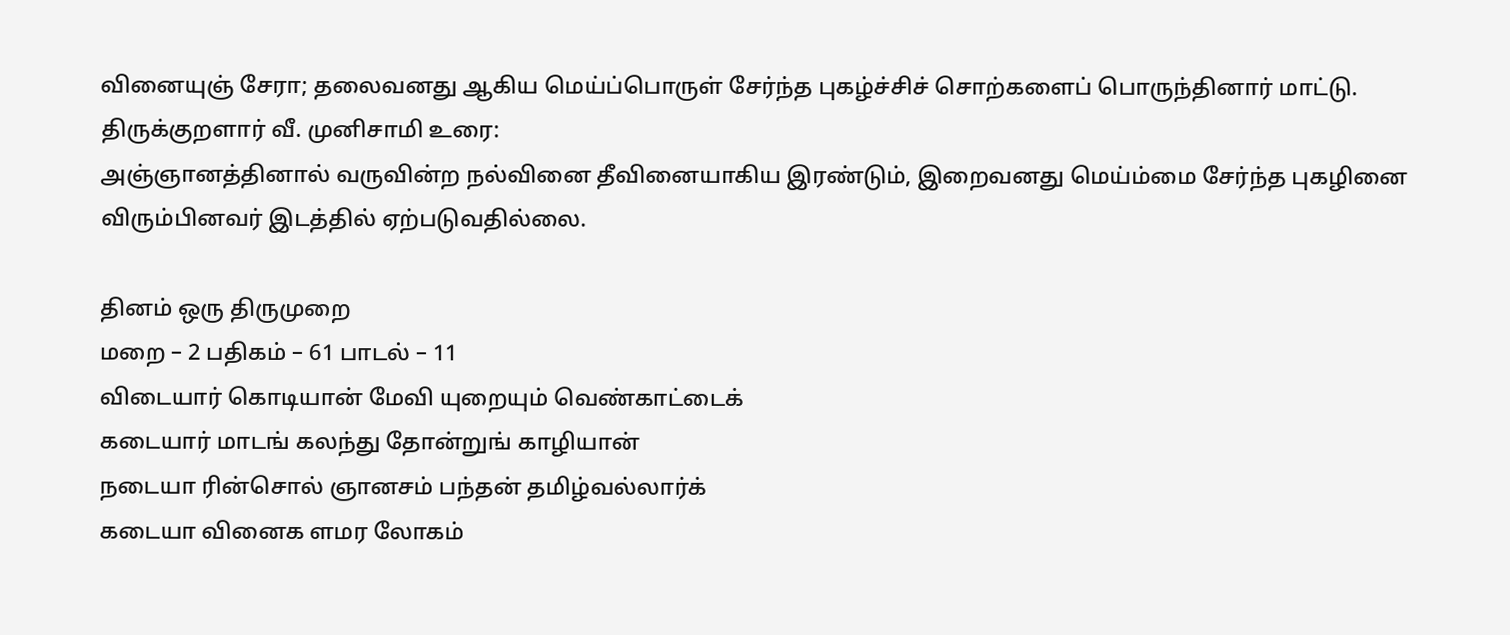வினையுஞ் சேரா; தலைவனது ஆகிய மெய்ப்பொருள் சேர்ந்த புகழ்ச்சிச் சொற்களைப் பொருந்தினார் மாட்டு.
திருக்குறளார் வீ. முனிசாமி உரை:
அஞ்ஞானத்தினால் வருவின்ற நல்வினை தீவினையாகிய இரண்டும், இறைவனது மெய்ம்மை சேர்ந்த புகழினை விரும்பினவர் இடத்தில் ஏற்படுவதில்லை.

தினம் ஒரு திருமுறை
மறை – 2 பதிகம் – 61 பாடல் – 11
விடையார் கொடியான் மேவி யுறையும் வெண்காட்டைக்
கடையார் மாடங் கலந்து தோன்றுங் காழியான்
நடையா ரின்சொல் ஞானசம் பந்தன் தமிழ்வல்லார்க்
கடையா வினைக ளமர லோகம்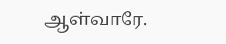ஆள்வாரே.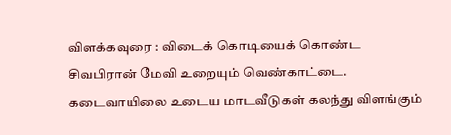விளக்கவுரை : விடைக் கொடியைக் கொண்ட சிவபிரான் மேவி உறையும் வெண்காட்டை. கடைவாயிலை உடைய மாடவீடுகள் கலந்து விளங்கும்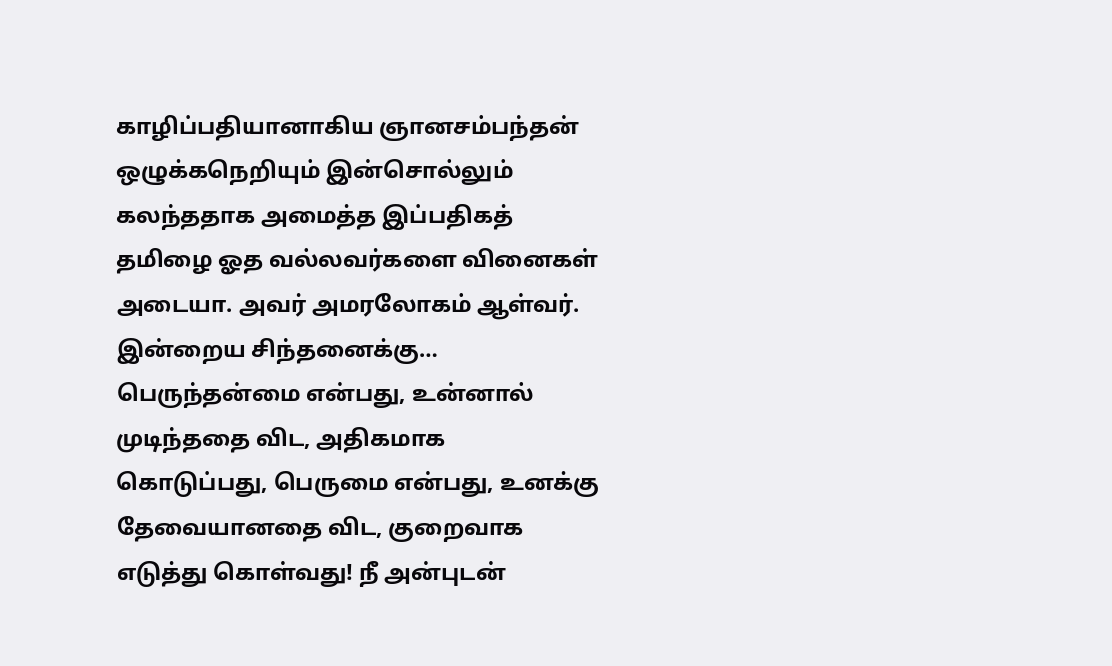காழிப்பதியானாகிய ஞானசம்பந்தன் ஒழுக்கநெறியும் இன்சொல்லும் கலந்ததாக அமைத்த இப்பதிகத் தமிழை ஓத வல்லவர்களை வினைகள் அடையா. அவர் அமரலோகம் ஆள்வர்.
இன்றைய சிந்தனைக்கு…
பெருந்தன்மை என்பது, உன்னால் முடிந்ததை விட, அதிகமாக கொடுப்பது, பெருமை என்பது, உனக்கு தேவையானதை விட, குறைவாக எடுத்து கொள்வது! நீ அன்புடன்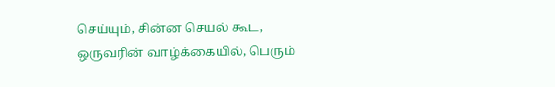செய்யும், சின்ன செயல் கூட, ஒருவரின் வாழ்க்கையில், பெரும்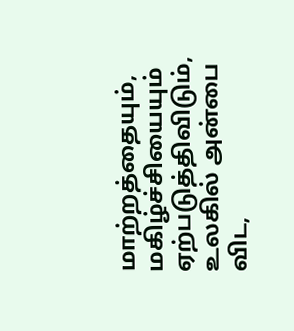மாற்றத்தையும், மகிழ்ச்சியையும் ஏற்படுத்திவிடும், உலகில் அன்பை விட,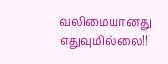வலிமையானது எதுவுமில்லை!!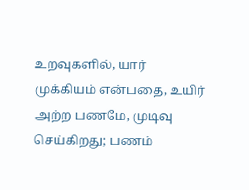உறவுகளில், யார் முக்கியம் என்பதை, உயிர் அற்ற பணமே, முடிவு செய்கிறது; பணம்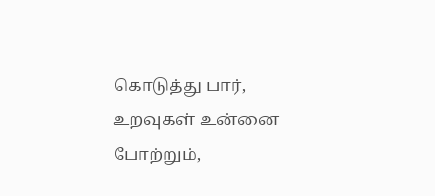கொடுத்து பார், உறவுகள் உன்னை போற்றும்,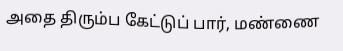அதை திரும்ப கேட்டுப் பார், மண்ணை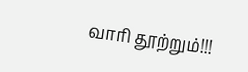வாரி தூற்றும்!!!